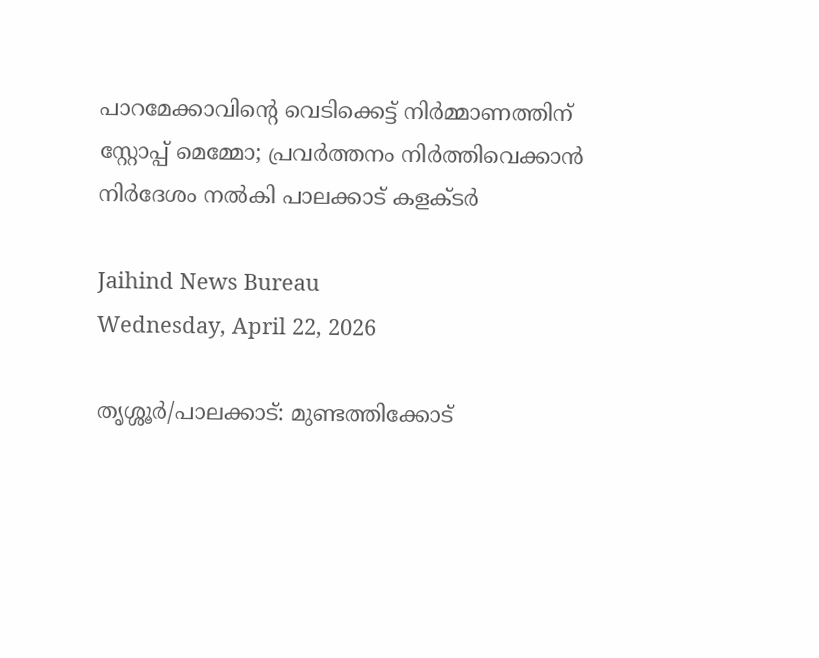പാറമേക്കാവിന്റെ വെടിക്കെട്ട് നിര്‍മ്മാണത്തിന് സ്റ്റോപ്പ് മെമ്മോ; പ്രവര്‍ത്തനം നിര്‍ത്തിവെക്കാന്‍ നിര്‍ദേശം നല്‍കി പാലക്കാട് കളക്ടര്‍

Jaihind News Bureau
Wednesday, April 22, 2026

തൃശ്ശൂര്‍/പാലക്കാട്: മുണ്ടത്തിക്കോട്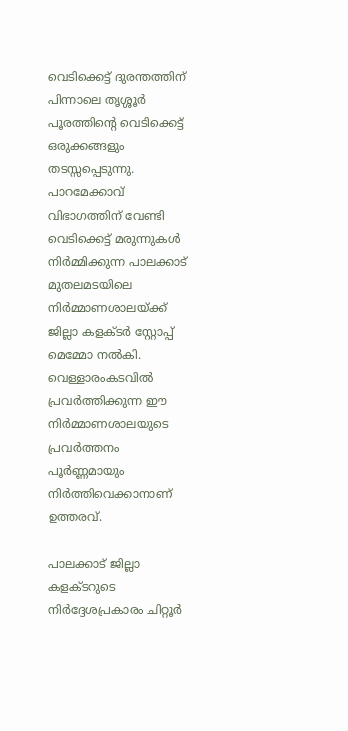വെടിക്കെട്ട് ദുരന്തത്തിന് പിന്നാലെ തൃശ്ശൂര്‍ പൂരത്തിന്റെ വെടിക്കെട്ട് ഒരുക്കങ്ങളും തടസ്സപ്പെടുന്നു. പാറമേക്കാവ് വിഭാഗത്തിന് വേണ്ടി വെടിക്കെട്ട് മരുന്നുകള്‍ നിര്‍മ്മിക്കുന്ന പാലക്കാട് മുതലമടയിലെ നിര്‍മ്മാണശാലയ്ക്ക് ജില്ലാ കളക്ടര്‍ സ്റ്റോപ്പ് മെമ്മോ നല്‍കി. വെള്ളാരംകടവില്‍ പ്രവര്‍ത്തിക്കുന്ന ഈ നിര്‍മ്മാണശാലയുടെ പ്രവര്‍ത്തനം പൂര്‍ണ്ണമായും നിര്‍ത്തിവെക്കാനാണ് ഉത്തരവ്.

പാലക്കാട് ജില്ലാ കളക്ടറുടെ നിര്‍ദ്ദേശപ്രകാരം ചിറ്റൂര്‍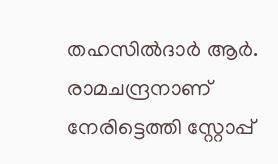തഹസില്‍ദാര്‍ ആര്‍. രാമചന്ദ്രനാണ് നേരിട്ടെത്തി സ്റ്റോപ്പ്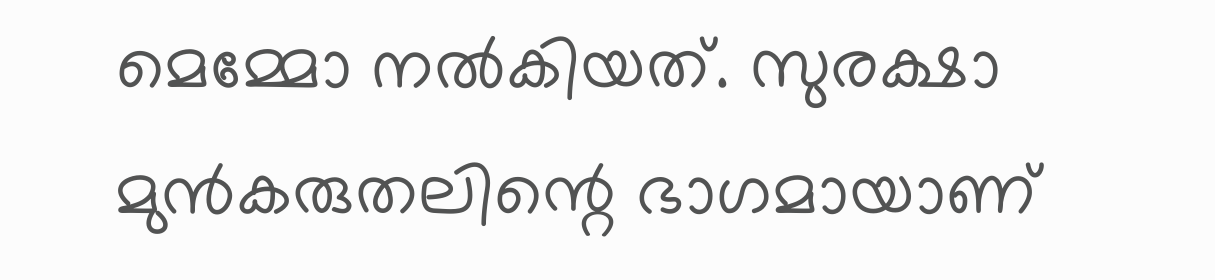മെമ്മോ നല്‍കിയത്. സുരക്ഷാ മുന്‍കരുതലിന്റെ ഭാഗമായാണ്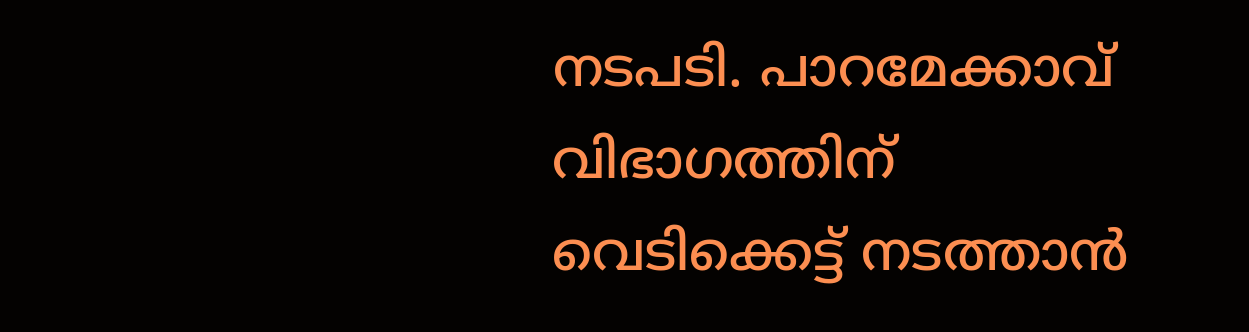നടപടി. പാറമേക്കാവ് വിഭാഗത്തിന് വെടിക്കെട്ട് നടത്താന്‍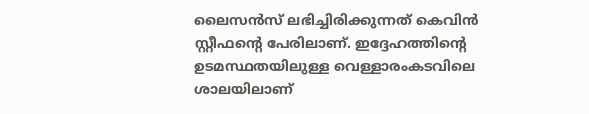ലൈസന്‍സ് ലഭിച്ചിരിക്കുന്നത് കെവിന്‍ സ്റ്റീഫന്റെ പേരിലാണ്. ഇദ്ദേഹത്തിന്റെ ഉടമസ്ഥതയിലുള്ള വെള്ളാരംകടവിലെ ശാലയിലാണ്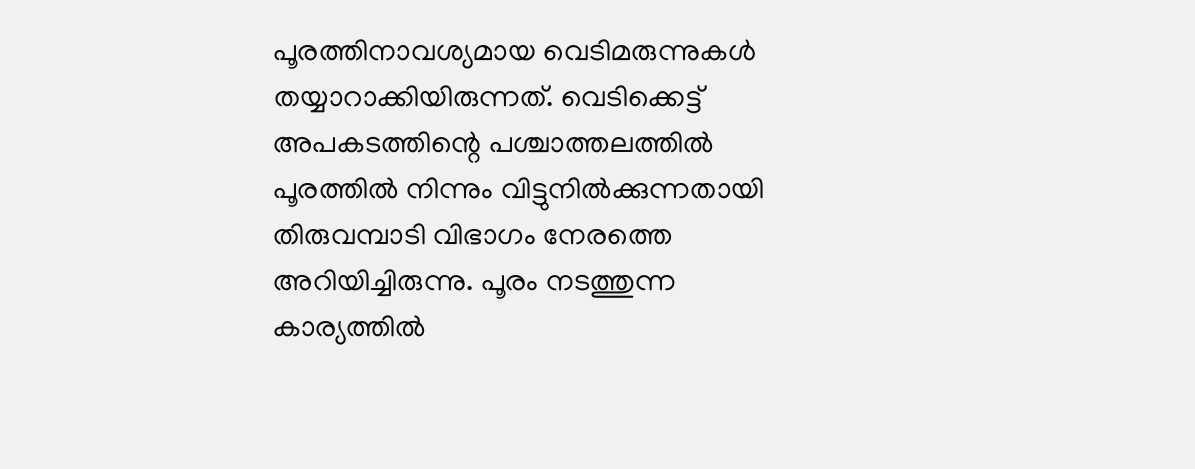പൂരത്തിനാവശ്യമായ വെടിമരുന്നുകള്‍ തയ്യാറാക്കിയിരുന്നത്. വെടിക്കെട്ട് അപകടത്തിന്റെ പശ്ചാത്തലത്തില്‍ പൂരത്തില്‍ നിന്നും വിട്ടുനില്‍ക്കുന്നതായി തിരുവമ്പാടി വിഭാഗം നേരത്തെ അറിയിച്ചിരുന്നു. പൂരം നടത്തുന്ന കാര്യത്തില്‍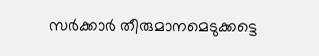സര്‍ക്കാര്‍ തീരുമാനമെടുക്കട്ടെ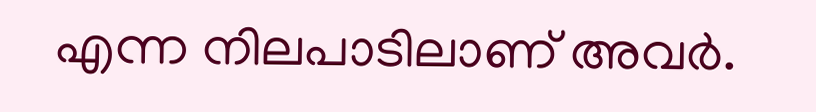എന്ന നിലപാടിലാണ് അവര്‍.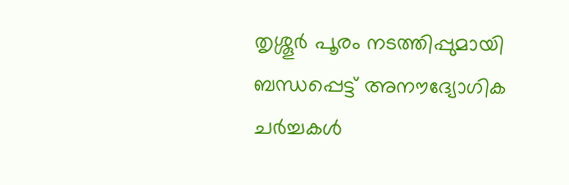തൃശ്ശൂര്‍ പൂരം നടത്തിപ്പുമായി ബന്ധപ്പെട്ട് അനൗദ്യോഗിക ചര്‍ച്ചകള്‍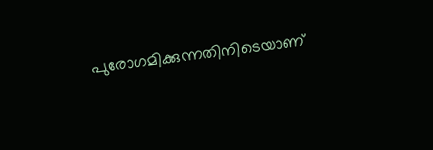പുരോഗമിക്കുന്നതിനിടെയാണ്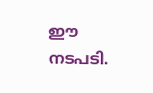ഈ നടപടി.